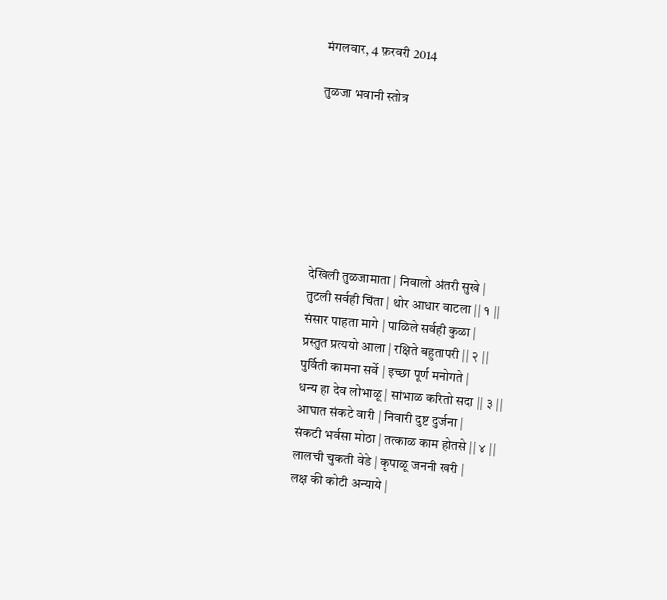मंगलवार, 4 फ़रवरी 2014

तुळजा भवानी स्तोत्र







देखिली तुळजामाता | निवालो अंतरी सुखे |
तुटली सर्वही चिंता | थोर आधार वाटला || १ ||
संसार पाहता मागे | पाळिले सर्वही कुळा |
प्रस्तुत प्रत्ययो आला | रक्षिते बहुतापरी || २ ||
पुर्विती कामना सर्वे | इच्छा पूर्ण मनोगते |
धन्य हा देव लोभाळू | सांभाळ करितो सदा || ३ ||
आघात संकटे वारी | निवारी दुष्ट दुर्जना |
संकटी भर्वसा मोठा | तत्काळ काम होतसे || ४ ||
लालची चुकती वेडे | कृपाळू जननी खरी |
लक्ष की कोटी अन्याये |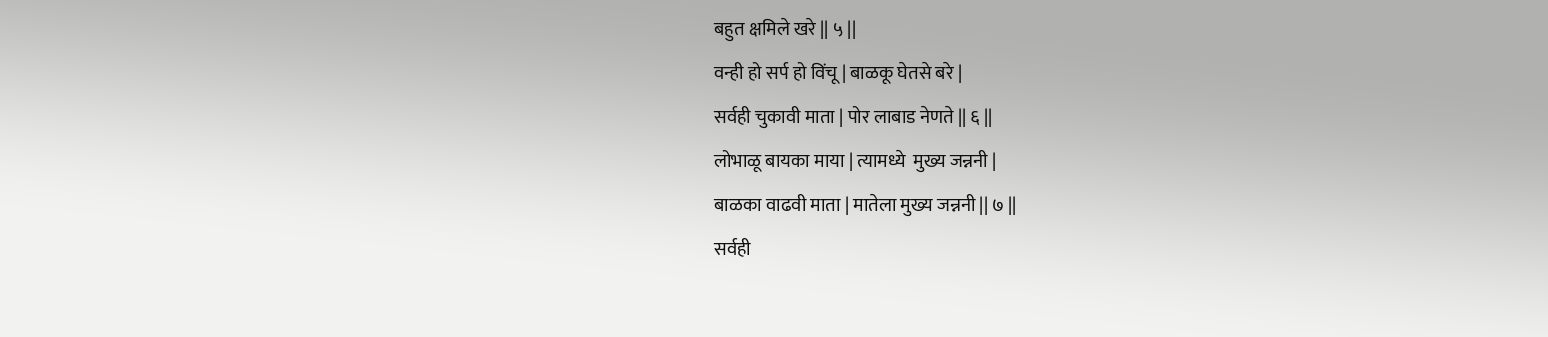बहुत क्षमिले खरे || ५ ||
वन्ही हो सर्प हो विंचू | बाळकू घेतसे बरे |
सर्वही चुकावी माता | पोर लाबाड नेणते || ६ ||
लोभाळू बायका माया | त्यामध्ये  मुख्य जन्ननी |
बाळका वाढवी माता | मातेला मुख्य जन्ननी || ७ ||
सर्वही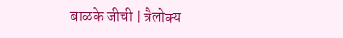बाळके जीची | त्रैलोक्य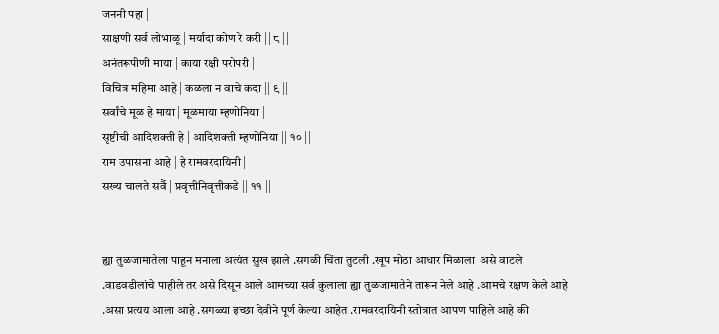जननी पहा |
साक्षणी सर्व लोभाळू | मर्यादा कोण रे करी || ८ ||
अनंतरूपीणी माया | काया रक्षी परोपरी |
विचित्र महिमा आहे | कळला न वाचे कदा || ९ ||
सर्वांचे मूळ हे माया | मूळमाया म्हणोनिया |
सृष्टीची आदिशक्ती हे | आदिशक्ती म्हणोनिया || १० ||
राम उपासना आहे | हे रामवरदायिनी |
सख्य चालते सर्वै | प्रवृत्तीनिवृत्तीकडे || ११ ||


ह्या तुळजामातेला पाहून मनाला अत्यंत सुख झाले .सगळी चिंता तुटली .खूप मोठा आधार मिळाला  असे वाटले .वाडवडीलांचे पाहीले तर असे दिसून आले आमच्या सर्व कुलाला ह्या तुळजामातेने तारून नेले आहे .आमचे रक्षण केले आहे .असा प्रत्यय आला आहे .सगळ्या इच्छा देवीने पूर्ण केल्या आहेत .रामवरदायिनी स्तोत्रात आपण पाहिले आहे की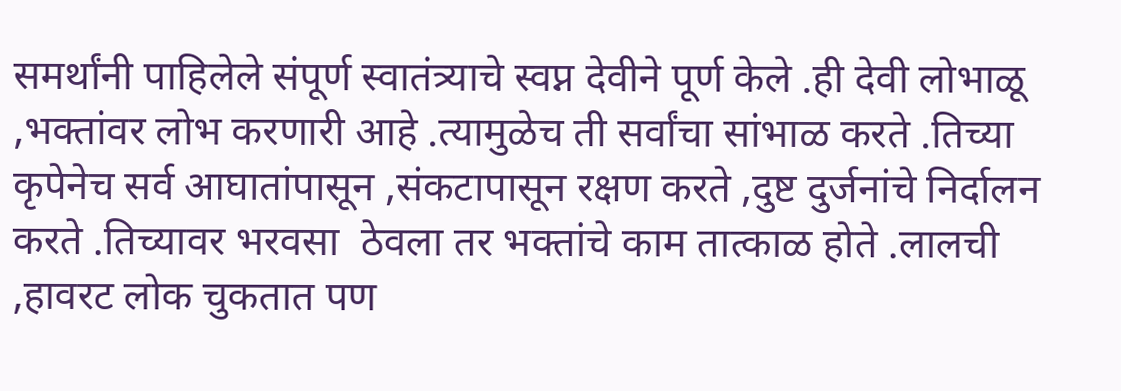समर्थांनी पाहिलेले संपूर्ण स्वातंत्र्याचे स्वप्न देवीने पूर्ण केले .ही देवी लोभाळू ,भक्तांवर लोभ करणारी आहे .त्यामुळेच ती सर्वांचा सांभाळ करते .तिच्या कृपेनेच सर्व आघातांपासून ,संकटापासून रक्षण करते ,दुष्ट दुर्जनांचे निर्दालन करते .तिच्यावर भरवसा  ठेवला तर भक्तांचे काम तात्काळ होते .लालची ,हावरट लोक चुकतात पण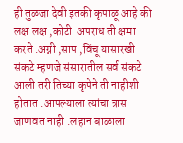ही तुळजा देवी इतकी कृपाळू आहे की  लक्ष लक्ष ,कोटी  अपराध ती क्षमा करते .अग्नी ,साप ,विंचू यासारखी संकटे म्हणजे संसारातील सर्व संकटे आली तरी तिच्या कृपेने ती नाहीशी होतात .आपल्याला त्यांचा त्रास जाणवत नाही .लहान बाळाला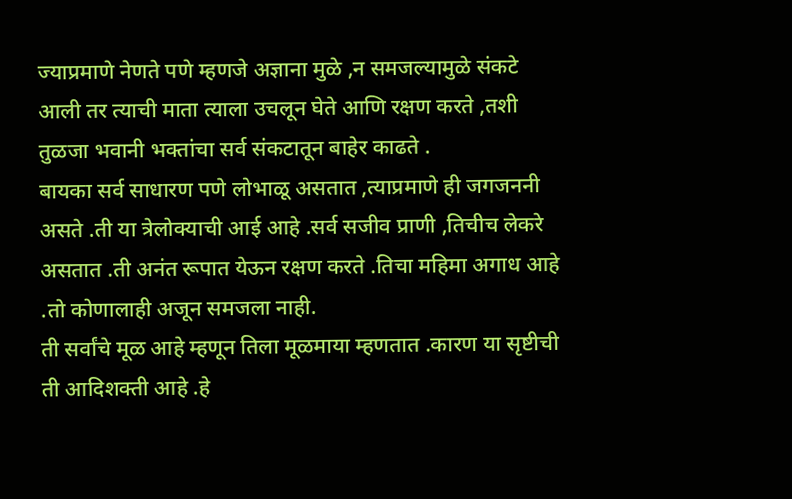ज्याप्रमाणे नेणते पणे म्हणजे अज्ञाना मुळे ,न समजल्यामुळे संकटे आली तर त्याची माता त्याला उचलून घेते आणि रक्षण करते ,तशी तुळजा भवानी भक्तांचा सर्व संकटातून बाहेर काढते .
बायका सर्व साधारण पणे लोभाळू असतात ,त्याप्रमाणे ही जगजननी असते .ती या त्रेलोक्याची आई आहे .सर्व सजीव प्राणी ,तिचीच लेकरे असतात .ती अनंत रूपात येऊन रक्षण करते .तिचा महिमा अगाध आहे .तो कोणालाही अजून समजला नाही.
ती सर्वांचे मूळ आहे म्हणून तिला मूळमाया म्हणतात .कारण या सृष्टीची ती आदिशक्ती आहे .हे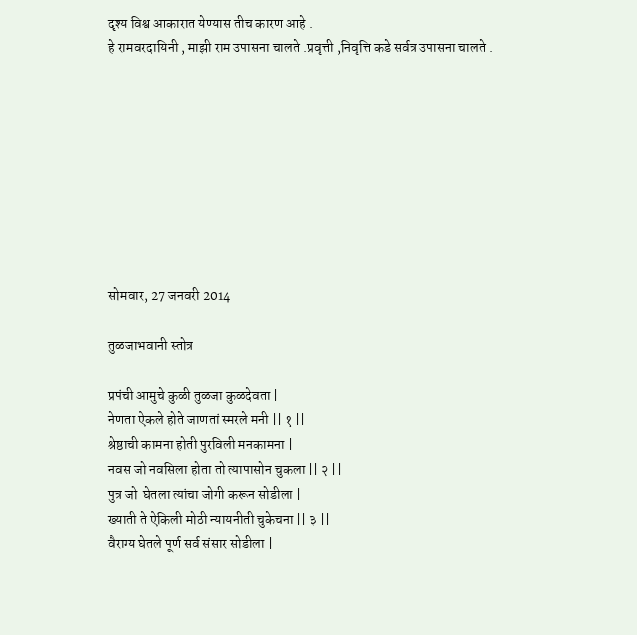दृश्य विश्व आकारात येण्यास तीच कारण आहे .
हे रामवरदायिनी , माझी राम उपासना चालते .प्रवृत्ती ,निवृत्ति कडे सर्वत्र उपासना चालते .









सोमवार, 27 जनवरी 2014

तुळजाभवानी स्तोत्र

प्रपंची आमुचे कुळी तुळजा कुळदेवता |
नेणता ऐकले होते जाणतां स्मरले मनी || १ ||
श्रेष्ठाची कामना होती पुरविली मनकामना |
नवस जो नवसिला होता तो त्यापासोन चुकला || २ ||
पुत्र जो  घेतला त्यांचा जोगी करून सोडीला |
ख्याती ते ऐकिली मोठी न्यायनीती चुकेचना || ३ ||
वैराग्य घेतले पूर्ण सर्व संसार सोडीला |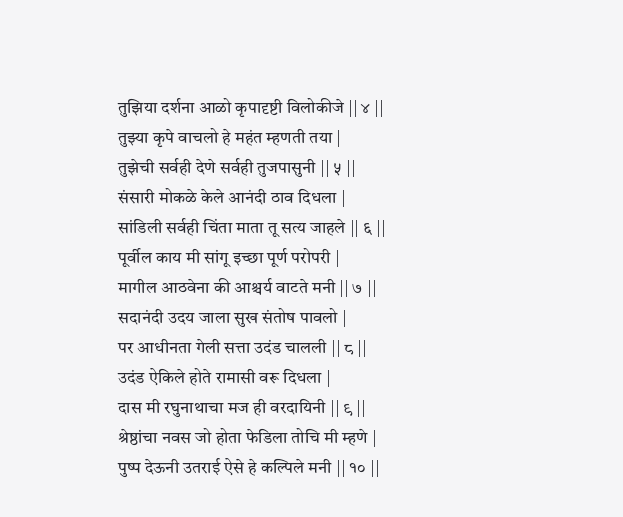तुझिया दर्शना आळो कृपादृष्टी विलोकीजे || ४ ||
तुझ्या कृपे वाचलो हे महंत म्हणती तया |
तुझेची सर्वही देणे सर्वही तुजपासुनी || ५ ||
संसारी मोकळे केले आनंदी ठाव दिधला |
सांडिली सर्वही चिंता माता तू सत्य जाहले || ६ ||
पूर्वील काय मी सांगू इच्छा पूर्ण परोपरी |
मागील आठवेना की आश्चर्य वाटते मनी || ७ ||
सदानंदी उदय जाला सुख संतोष पावलो |
पर आधीनता गेली सत्ता उदंड चालली || ८ ||
उदंड ऐकिले होते रामासी वरू दिधला |
दास मी रघुनाथाचा मज ही वरदायिनी || ९ ||
श्रेष्ठांचा नवस जो होता फेडिला तोचि मी म्हणे |
पुष्प देऊनी उतराई ऐसे हे कल्पिले मनी || १० ||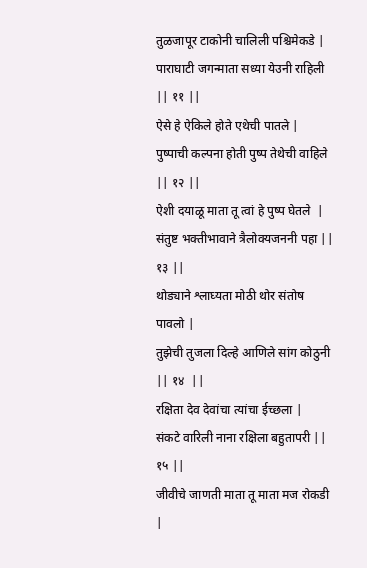तुळजापूर टाकोनी चालिली पश्चिमेकडे |
पाराघाटी जगन्माता सध्या येउनी राहिली || ११ ||
ऐसे हे ऐकिले होते एथेची पातले |
पुष्पाची कल्पना होती पुष्प तेथेची वाहिले || १२ ||
ऐशी दयाळू माता तू त्वां हे पुष्प घेतले  |
संतुष्ट भक्तीभावाने त्रैलोक्यजननी पहा || १३ ||
थोड्याने श्लाघ्यता मोठी थोर संतोष पावलो |
तुझेची तुजला दिल्हे आणिले सांग कोठुनी || १४  ||
रक्षिता देव देवांचा त्यांचा ईच्छला |
संकटे वारिली नाना रक्षिला बहुतापरी || १५ ||
जीवीचे जाणती माता तू माता मज रोकडी |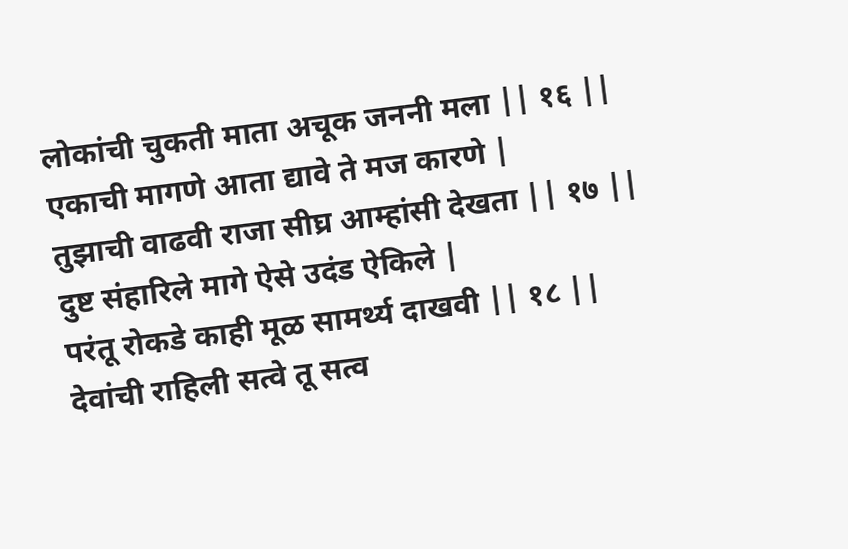लोकांची चुकती माता अचूक जननी मला || १६ ||
एकाची मागणे आता द्यावे ते मज कारणे |
तुझाची वाढवी राजा सीघ्र आम्हांसी देखता || १७ ||
दुष्ट संहारिले मागे ऐसे उदंड ऐकिले |
परंतू रोकडे काही मूळ सामर्थ्य दाखवी || १८ ||
देवांची राहिली सत्वे तू सत्व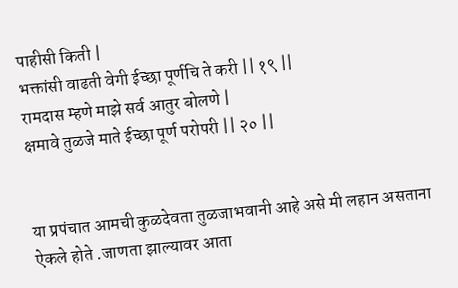पाहीसी किती |
भक्तांसी वाढती वेगी ईच्छा पूर्णचि ते करी || १९ ||
रामदास म्हणे माझे सर्व आतुर बोलणे |
क्षमावे तुळजे माते ईच्छा पूर्ण परोपरी || २० ||


या प्रपंचात आमची कुळदेवता तुळजाभवानी आहे असे मी लहान असताना ऐकले होते .जाणता झाल्यावर आता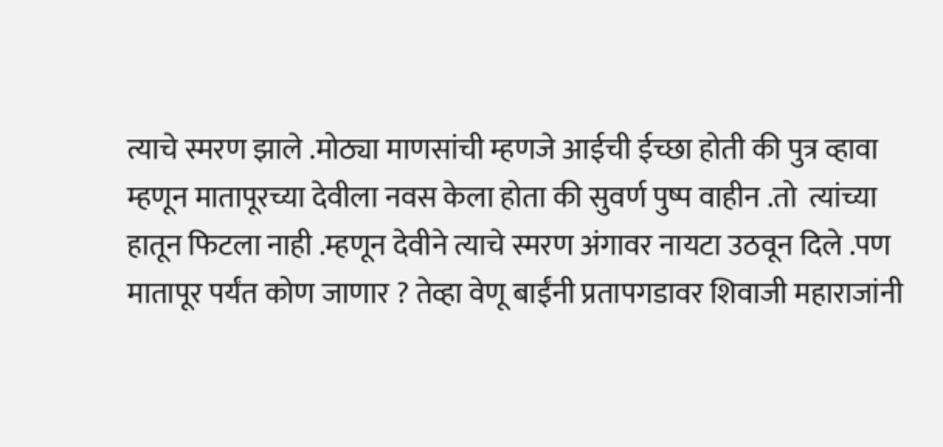त्याचे स्मरण झाले .मोठ्या माणसांची म्हणजे आईची ईच्छा होती की पुत्र व्हावा म्हणून मातापूरच्या देवीला नवस केला होता की सुवर्ण पुष्प वाहीन .तो  त्यांच्या हातून फिटला नाही .म्हणून देवीने त्याचे स्मरण अंगावर नायटा उठवून दिले .पण मातापूर पर्यंत कोण जाणार ? तेव्हा वेणू बाईंनी प्रतापगडावर शिवाजी महाराजांनी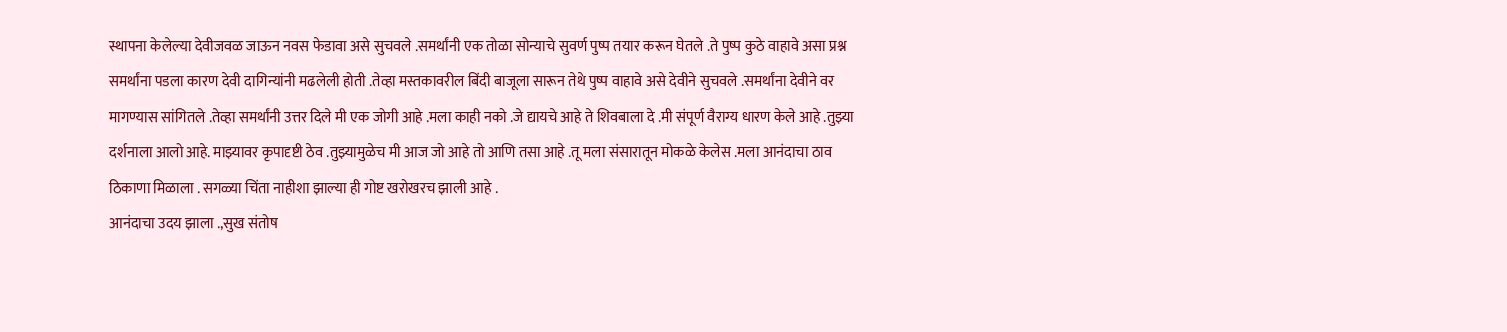स्थापना केलेल्या देवीजवळ जाऊन नवस फेडावा असे सुचवले .समर्थांनी एक तोळा सोन्याचे सुवर्ण पुष्प तयार करून घेतले .ते पुष्प कुठे वाहावे असा प्रश्न समर्थांना पडला कारण देवी दागिन्यांनी मढलेली होती .तेव्हा मस्तकावरील बिंदी बाजूला सारून तेथे पुष्प वाहावे असे देवीने सुचवले .समर्थांना देवीने वर मागण्यास सांगितले .तेव्हा समर्थांनी उत्तर दिले मी एक जोगी आहे .मला काही नको .जे द्यायचे आहे ते शिवबाला दे .मी संपूर्ण वैराग्य धारण केले आहे .तुझ्या दर्शनाला आलो आहे. माझ्यावर कृपादृष्टी ठेव .तुझ्यामुळेच मी आज जो आहे तो आणि तसा आहे .तू मला संसारातून मोकळे केलेस .मला आनंदाचा ठाव ठिकाणा मिळाला . सगळ्या चिंता नाहीशा झाल्या ही गोष्ट खरोखरच झाली आहे .
आनंदाचा उदय झाला .,सुख संतोष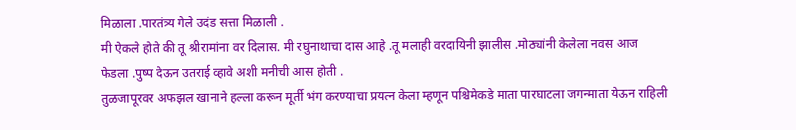मिळाला .पारतंत्र्य गेले उदंड सत्ता मिळाली .
मी ऐकले होते की तू श्रीरामांना वर दिलास. मी रघुनाथाचा दास आहे .तू मलाही वरदायिनी झालीस .मोठ्यांनी केलेला नवस आज फेडला .पुष्प देऊन उतराई व्हावे अशी मनीची आस होती .
तुळजापूरवर अफझल खानाने हल्ला करून मूर्ती भंग करण्याचा प्रयत्न केला म्हणून पश्चिमेकडे माता पारघाटला जगन्माता येऊन राहिली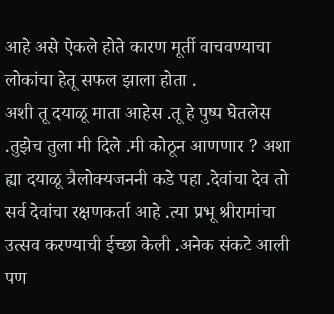आहे असे ऐकले होते कारण मूर्ती वाचवण्याचा लोकांचा हेतू सफल झाला होता .
अशी तू दयाळू माता आहेस .तू हे पुष्प घेतलेस .तुझेच तुला मी दिले .मी कोठून आणणार ? अशा ह्या दयाळू त्रैलोक्यजननी कडे पहा .देवांचा देव तो सर्व देवांचा रक्षणकर्ता आहे .त्या प्रभू श्रीरामांचा उत्सव करण्याची ईच्छा केली .अनेक संकटे आली पण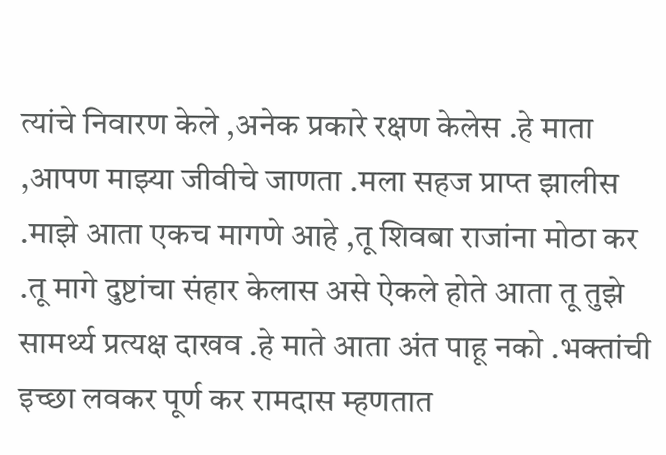त्यांचे निवारण केले ,अनेक प्रकारे रक्षण केलेस .हे माता ,आपण माझ्या जीवीचे जाणता .मला सहज प्राप्त झालीस .माझे आता एकच मागणे आहे ,तू शिवबा राजांना मोठा कर .तू मागे दुष्टांचा संहार केलास असे ऐकले होते आता तू तुझे सामर्थ्य प्रत्यक्ष दाखव .हे माते आता अंत पाहू नको .भक्तांची इच्छा लवकर पूर्ण कर रामदास म्हणतात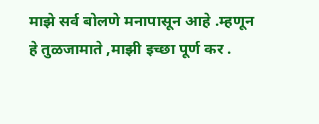माझे सर्व बोलणे मनापासून आहे .म्हणून हे तुळजामाते ,माझी इच्छा पूर्ण कर .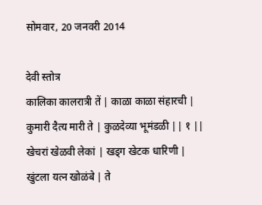सोमवार, 20 जनवरी 2014

देवी स्तोत्र
कालिका कालरात्री तें | काळा काळा संहारची |
कुमारी दैत्य मारी ते | कुळदेव्या भूमंडळी || १ ||
खेचरां खेळवी लेकां | खड्ग खेटक धारिणी |
खुंटला यत्न खोळंबे | ते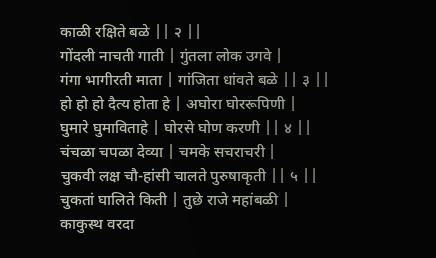काळी रक्षिते बळे || २ ||
गोंदली नाचती गाती | गुंतला लोक उगवे |
गंगा भागीरती माता | गांजिता धांवते बळे || ३ ||
हो हो हो दैत्य होता हे | अघोरा घोररूपिणी |
घुमारे घुमाविताहे | घोरसे घोण करणी || ४ ||
चंचळा चपळा देव्या | चमके सचराचरी |
चुकवी लक्ष चौ-हांसी चालते पुरुषाकृती || ५ ||
चुकतां घालिते किती | तुछे राजे महांबळी |
काकुस्थ वरदा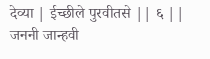देव्या | ईच्छीले पुरवीतसे || ६ ||
जननी जान्हवी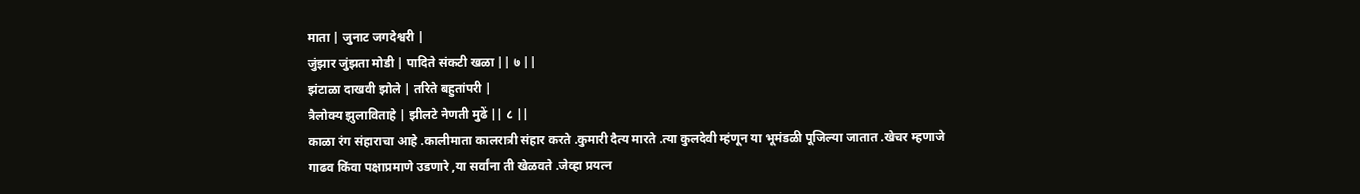माता | जुनाट जगदेश्वरी |
जुंझार जुंझता मोडी | पादिते संकटी खळा || ७ ||
झंटाळा दाखवी झोले | तरिते बहुतांपरी |
त्रैलोक्य झुलाविताहे | झीलटे नेणती मुढें || ८ ||
काळा रंग संहाराचा आहे .कालीमाता कालरात्री संहार करते .कुमारी दैत्य मारते .त्या कुलदेवी म्हंणून या भूमंडळी पूजिल्या जातात .खेचर म्हणाजे गाढव किंवा पक्षाप्रमाणे उडणारे ,या सर्वांना ती खेळवते .जेव्हा प्रयत्न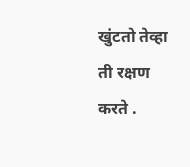खुंटतो तेव्हा ती रक्षण करते .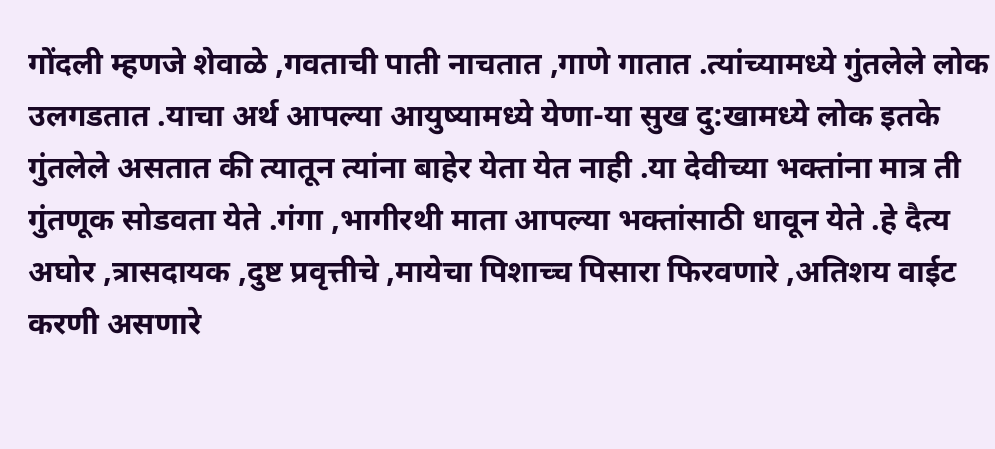गोंदली म्हणजे शेवाळे ,गवताची पाती नाचतात ,गाणे गातात .त्यांच्यामध्ये गुंतलेले लोक उलगडतात .याचा अर्थ आपल्या आयुष्यामध्ये येणा-या सुख दु:खामध्ये लोक इतके गुंतलेले असतात की त्यातून त्यांना बाहेर येता येत नाही .या देवीच्या भक्तांना मात्र ती गुंतणूक सोडवता येते .गंगा ,भागीरथी माता आपल्या भक्तांसाठी धावून येते .हे दैत्य अघोर ,त्रासदायक ,दुष्ट प्रवृत्तीचे ,मायेचा पिशाच्च पिसारा फिरवणारे ,अतिशय वाईट करणी असणारे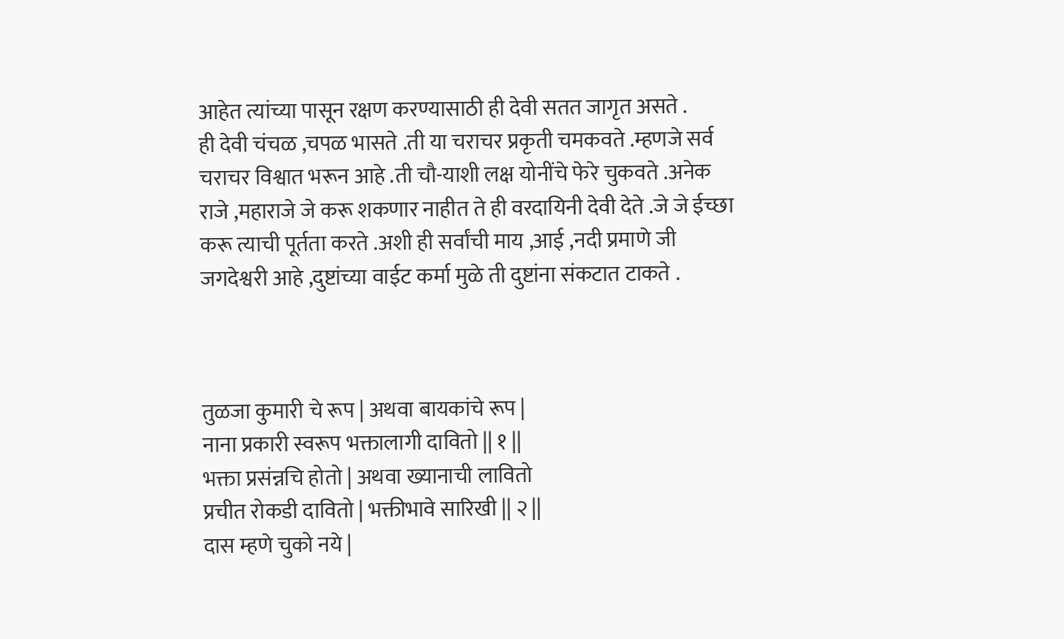आहेत त्यांच्या पासून रक्षण करण्यासाठी ही देवी सतत जागृत असते .
ही देवी चंचळ ,चपळ भासते .ती या चराचर प्रकृती चमकवते .म्हणजे सर्व चराचर विश्वात भरून आहे .ती चौ-याशी लक्ष योनींचे फेरे चुकवते .अनेक राजे ,महाराजे जे करू शकणार नाहीत ते ही वरदायिनी देवी देते .जे जे ईच्छा करू त्याची पूर्तता करते .अशी ही सर्वांची माय ,आई ,नदी प्रमाणे जी जगदेश्वरी आहे ,दुष्टांच्या वाईट कर्मा मुळे ती दुष्टांना संकटात टाकते .



तुळजा कुमारी चे रूप | अथवा बायकांचे रूप |
नाना प्रकारी स्वरूप भक्तालागी दावितो || १ ||
भक्ता प्रसंन्नचि होतो | अथवा ख्यानाची लावितो
प्रचीत रोकडी दावितो | भक्तीभावे सारिखी || २ ||
दास म्हणे चुको नये |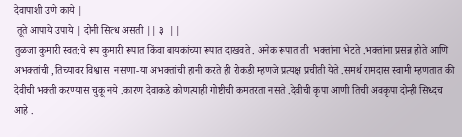देवापाशी उणे काये |
 तूते आपाये उपाये | दोनी सित्ध असती || ३  ||
तुळजा कुमारी स्वत:चे रूप कुमारी रूपात किंवा बायकांच्या रूपात दाखवते . अनेक रूपात ती  भक्तांना भेटते .भक्तांना प्रसन्न होते आणि अभक्तांची ,तिच्यावर विश्वास  नसणा-या अभक्तांची हानी करते ही रोकडी म्हणजे प्रत्यक्ष प्रचीती येते .समर्थ रामदास स्वामी म्हणतात की देवीची भक्ती करण्यास चुकू नये .कारण देवाकडे कोणत्याही गोष्टीची कमतरता नसते .देवीची कृपा आणी तिची अवकृपा दोन्ही सिध्दच आहे .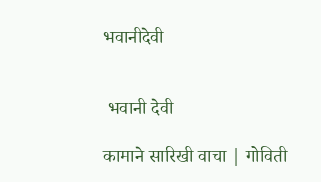भवानीदेवी


 भवानी देवी

कामाने सारिखी वाचा | गोविती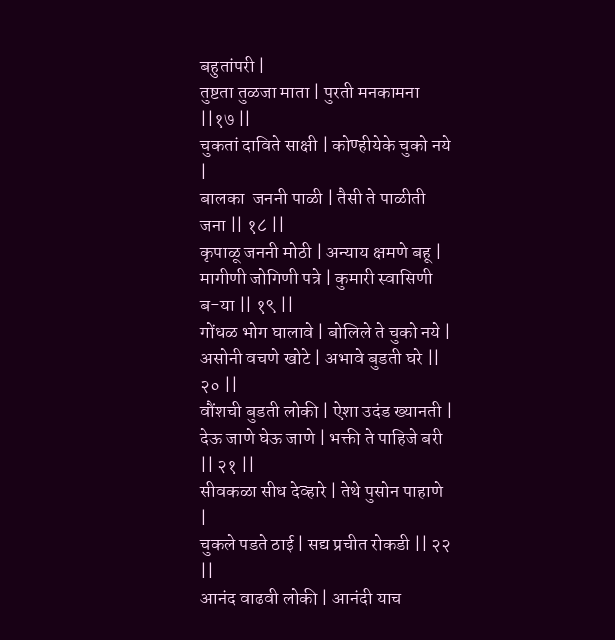बहुतांपरी |
तुष्टता तुळजा माता | पुरती मनकामना ||१७ ||
चुकतां दाविते साक्षी | कोण्हीयेके चुको नये |
बालका  जननी पाळी | तैसी ते पाळीती जना || १८ ||
कृपाळू जननी मोठी | अन्याय क्षमणे बहू |
मागीणी जोगिणी पत्रे | कुमारी स्वासिणी ब-या || १९ ||
गोंधळ भोग घालावे | बोलिले ते चुको नये |
असोनी वचणे खोटे | अभावे बुडती घरे || २० ||
वौंशची बुडती लोकी | ऐशा उदंड ख्यानती |
देऊ जाणे घेऊ जाणे | भक्ती ते पाहिजे बरी || २१ ||
सीवकळा सीध देव्हारे | तेथे पुसोन पाहाणे |
चुकले पडते ठाई | सद्य प्रचीत रोकडी || २२ ||
आनंद वाढवी लोकी | आनंदी याच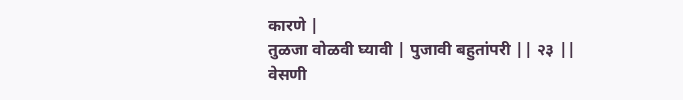कारणे |
तुळजा वोळवी घ्यावी | पुजावी बहुतांपरी || २३ ||
वेसणी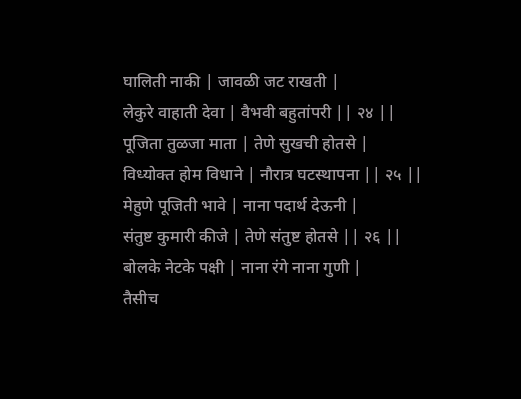घालिती नाकी | जावळी जट राखती |
लेकुरे वाहाती देवा | वैभवी बहुतांपरी || २४ ||
पूजिता तुळजा माता | तेणे सुखची होतसे |
विध्योक्त होम विधाने | नौरात्र घटस्थापना || २५ ||
मेहुणे पूजिती भावे | नाना पदार्थ देऊनी |
संतुष्ट कुमारी कीजे | तेणे संतुष्ट होतसे || २६ ||
बोलके नेटके पक्षी | नाना रंगे नाना गुणी |
तैसीच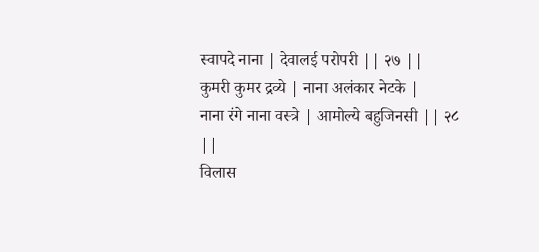स्वापदे नाना | देवालई परोपरी || २७ ||
कुमरी कुमर द्रव्ये | नाना अलंकार नेटके |
नाना रंगे नाना वस्त्रे | आमोल्ये बहुजिनसी || २८ ||
विलास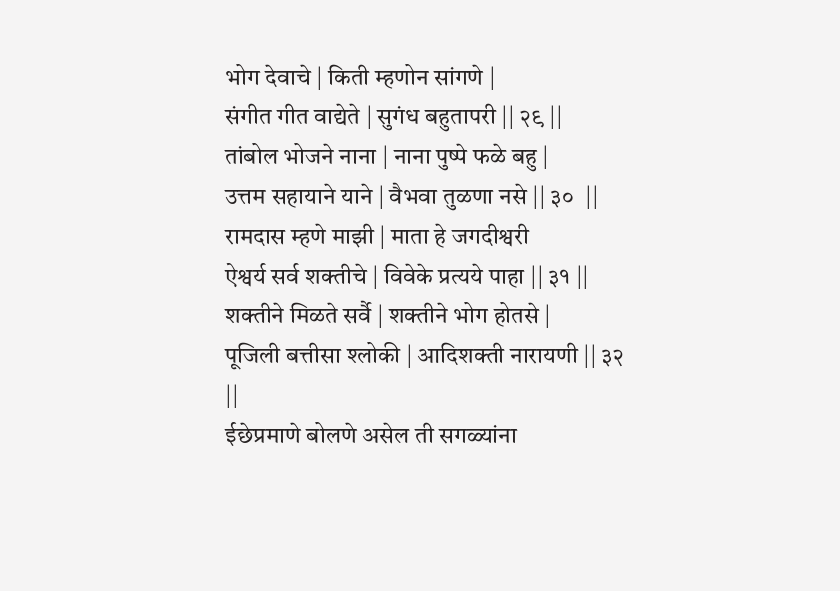भोग देवाचे | किती म्हणोन सांगणे |
संगीत गीत वाद्येते | सुगंध बहुतापरी || २९ ||
तांबोल भोजने नाना | नाना पुष्पे फळे बहु |
उत्तम सहायाने याने | वैभवा तुळणा नसे || ३०  ||
रामदास म्हणे माझी | माता हे जगदीश्वरी
ऐश्वर्य सर्व शक्तीचे | विवेके प्रत्यये पाहा || ३१ ||
शक्तीने मिळते सर्वै | शक्तीने भोग होतसे |
पूजिली बत्तीसा श्लोकी | आदिशक्ती नारायणी || ३२ ||
ईछेप्रमाणे बोलणे असेल ती सगळ्यांना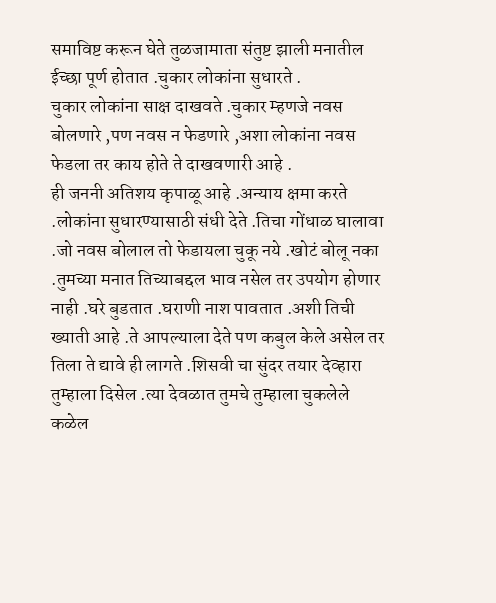समाविष्ट करून घेते तुळजामाता संतुष्ट झाली मनातील ईच्छा पूर्ण होतात .चुकार लोकांना सुधारते .
चुकार लोकांना साक्ष दाखवते .चुकार म्हणजे नवस बोलणारे ,पण नवस न फेडणारे ,अशा लोकांना नवस फेडला तर काय होते ते दाखवणारी आहे .
ही जननी अतिशय कृपाळू आहे .अन्याय क्षमा करते .लोकांना सुधारण्यासाठी संधी देते .तिचा गोंधाळ घालावा .जो नवस बोलाल तो फेडायला चुकू नये .खोटं बोलू नका .तुमच्या मनात तिच्याबद्दल भाव नसेल तर उपयोग होणार नाही .घरे बुडतात .घराणी नाश पावतात .अशी तिची ख्याती आहे .ते आपल्याला देते पण कबुल केले असेल तर तिला ते द्यावे ही लागते .शिसवी चा सुंदर तयार देव्हारा तुम्हाला दिसेल .त्या देवळात तुमचे तुम्हाला चुकलेले कळेल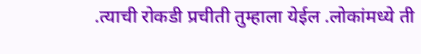.त्याची रोकडी प्रचीती तुम्हाला येईल .लोकांमध्ये ती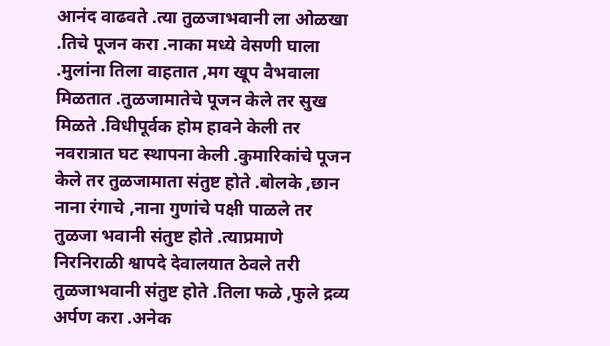आनंद वाढवते .त्या तुळजाभवानी ला ओळखा .तिचे पूजन करा .नाका मध्ये वेसणी घाला .मुलांना तिला वाहतात ,मग खूप वैभवाला मिळतात .तुळजामातेचे पूजन केले तर सुख मिळते .विधीपूर्वक होम हावने केली तर नवरात्रात घट स्थापना केली .कुमारिकांचे पूजन केले तर तुळजामाता संतुष्ट होते .बोलके ,छान नाना रंगाचे ,नाना गुणांचे पक्षी पाळले तर तुळजा भवानी संतुष्ट होते .त्याप्रमाणे निरनिराळी श्वापदे देवालयात ठेवले तरी तुळजाभवानी संतुष्ट होते .तिला फळे ,फुले द्रव्य अर्पण करा .अनेक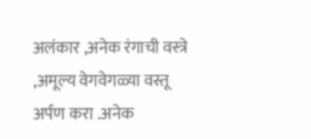अलंकार ,अनेक रंगाची वस्त्रे ,अमूल्य वेगवेगळ्या वस्तू अर्पण करा .अनेक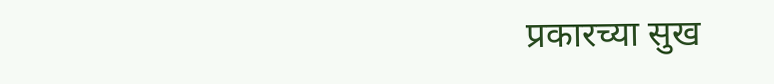प्रकारच्या सुख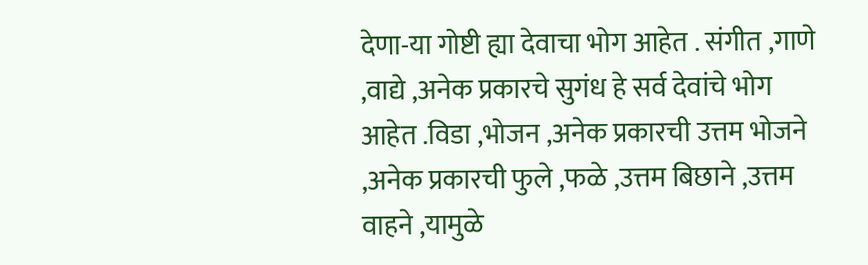देणा-या गोष्टी ह्या देवाचा भोग आहेत . संगीत ,गाणे ,वाद्ये ,अनेक प्रकारचे सुगंध हे सर्व देवांचे भोग आहेत .विडा ,भोजन ,अनेक प्रकारची उत्तम भोजने ,अनेक प्रकारची फुले ,फळे ,उत्तम बिछाने ,उत्तम वाहने ,यामुळे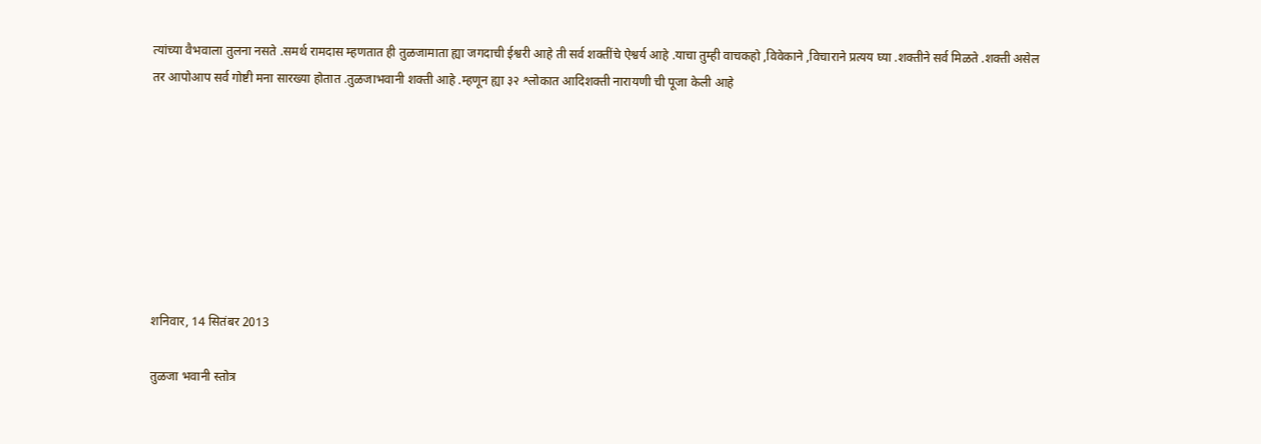त्यांच्या वैभवाला तुलना नसते .समर्थ रामदास म्हणतात ही तुळजामाता ह्या जगदाची ईश्वरी आहे ती सर्व शक्तींचे ऐश्वर्य आहे .याचा तुम्ही वाचकहो ,विवेकाने ,विचाराने प्रत्यय घ्या .शक्तीने सर्व मिळते .शक्ती असेल तर आपोआप सर्व गोष्टी मना सारख्या होतात .तुळजाभवानी शक्ती आहे .म्हणून ह्या ३२ श्लोकात आदिशक्ती नारायणी ची पूजा केली आहे








शनिवार, 14 सितंबर 2013

तुळजा भवानी स्तोत्र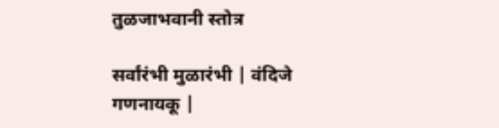तुळजाभवानी स्तोत्र

सर्वांरंभी मुळारंभी | वंदिजे गणनायकू |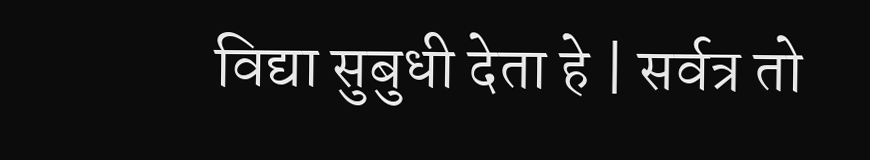विद्या सुबुधी देता हे | सर्वत्र तो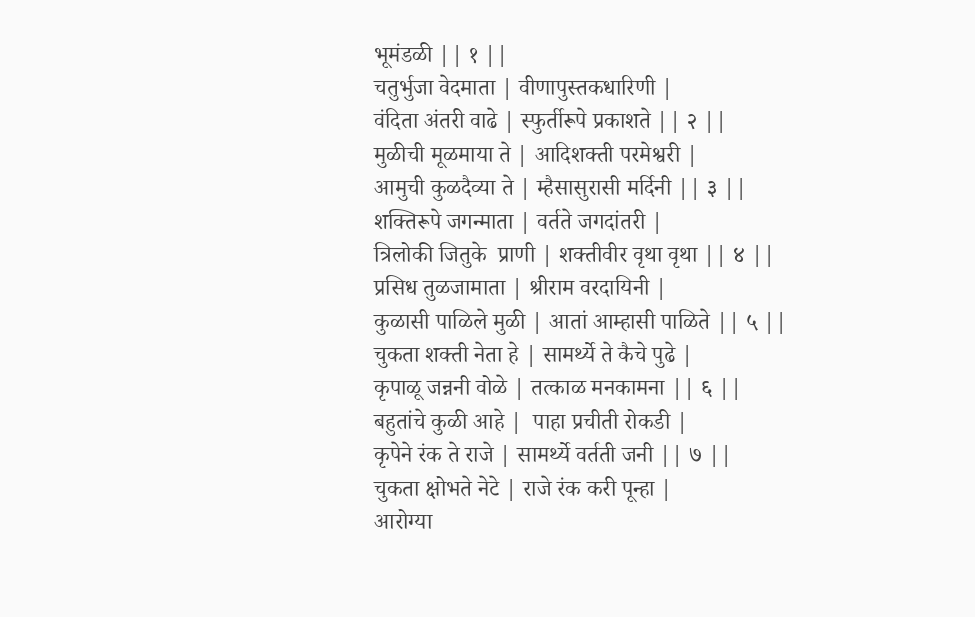भूमंडळी || १ ||
चतुर्भुजा वेदमाता | वीणापुस्तकधारिणी |
वंदिता अंतरी वाढे | स्फुर्तीरूपे प्रकाशते || २ ||
मुळीची मूळमाया ते | आदिशक्ती परमेश्वरी |
आमुची कुळदैव्या ते | म्हैसासुरासी मर्दिनी || ३ ||
शक्तिरूपे जगन्माता | वर्तते जगदांतरी |
त्रिलोकी जितुके  प्राणी | शक्तीवीर वृथा वृथा || ४ ||
प्रसिध तुळजामाता | श्रीराम वरदायिनी |
कुळासी पाळिले मुळी | आतां आम्हासी पाळिते || ५ ||
चुकता शक्ती नेता हे | सामर्थ्ये ते कैचे पुढे |
कृपाळू जन्ननी वोळे | तत्काळ मनकामना || ६ ||
बहुतांचे कुळी आहे |  पाहा प्रचीती रोकडी |
कृपेने रंक ते राजे | सामर्थ्ये वर्तती जनी || ७ ||
चुकता क्षोभते नेटे | राजे रंक करी पून्हा |
आरोग्या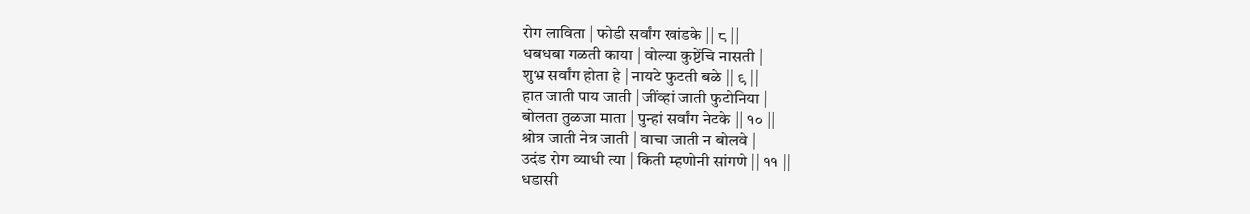रोग लाविता | फोडी सर्वांग खांडके || ८ ||
धबधबा गळती काया | वोल्या कुष्टेंचि नासती |
शुभ्र सर्वांग होता हे | नायटे फुटती बळे || ९ ||
हात जाती पाय जाती | जींव्हां जाती फुटोनिया |
बोलता तुळजा माता | पुन्हां सर्वांग नेटके || १० ||
श्रोत्र जाती नेत्र जाती | वाचा जाती न बोलवे |
उदंड रोग व्याधी त्या | किती म्हणोनी सांगणे || ११ ||
धडासी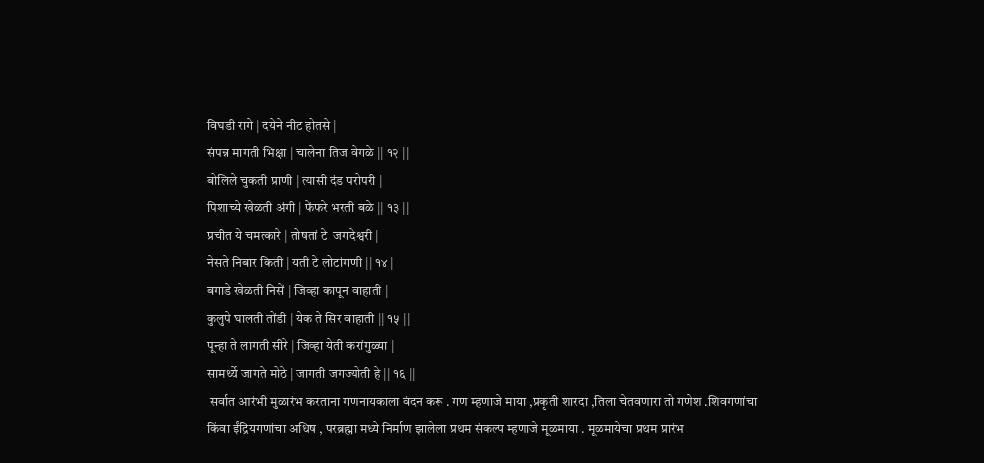विघडी रागे | दयेने नीट होतसे |
संपन्न मागती भिक्षा | चालेना तिज वेगळे || १२ ||
बोलिले चुकती प्राणी | त्यासी दंड परोपरी |
पिशाच्ये खेळती अंगी | फेंफरे भरती बळे || १३ ||
प्रचीत ये चमत्कारे | तोषतां टे  जगदेश्वरी |
नेसते निबार किती | यती टे लोटांगणी || १४ |
बगाडे खेळती निसें | जिव्हा कापून वाहाती |
कुलुपे घालती तोंडी | येक ते सिर वाहाती || १५ ||
पून्हा ते लागती सीरे | जिव्हा येती करांगुळ्या |
सामर्थ्ये जागते मोठे | जागती जगज्योती हे || १६ ||
 सर्वात आरंभी मुळारंभ करताना गणनायकाला वंदन करू . गण म्हणाजे माया ,प्रकृती शारदा ,तिला चेतवणारा तो गणेश .शिवगणांचा किंवा ईंद्रियगणांचा अधिष , परब्रह्मा मध्ये निर्माण झालेला प्रथम संकल्प म्हणाजे मूळमाया . मूळमायेचा प्रथम प्रारंभ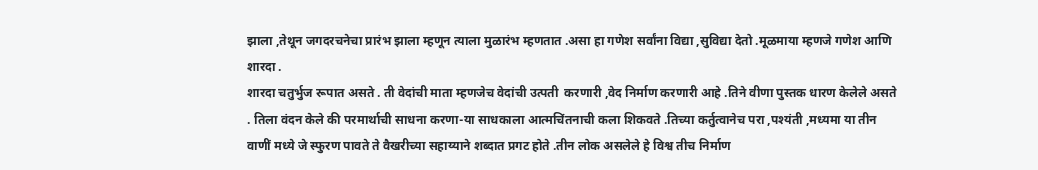झाला ,तेथून जगदरचनेचा प्रारंभ झाला म्हणून त्याला मुळारंभ म्हणतात .असा हा गणेश सर्वांना विद्या ,सुविद्या देतो .मूळमाया म्हणजे गणेश आणि शारदा .
शारदा चतुर्भुज रूपात असते . ती वेदांची माता म्हणजेच वेदांची उत्पती  करणारी ,वेद निर्माण करणारी आहे .तिने वीणा पुस्तक धारण केलेले असते . तिला वंदन केले की परमार्थाची साधना करणा-या साधकाला आत्मचिंतनाची कला शिकवते .तिच्या कर्तुत्वानेच परा ,पश्यंती ,मध्यमा या तीन वाणीं मध्ये जे स्फुरण पावते ते वैखरीच्या सहाय्याने शब्दात प्रगट होते .तीन लोक असलेले हे विश्व तीच निर्माण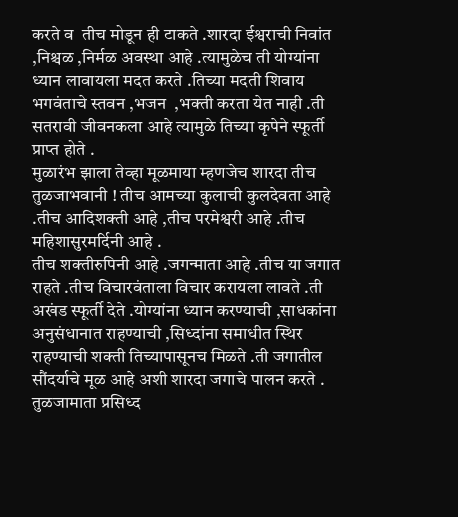करते व  तीच मोडून ही टाकते .शारदा ईश्वराची निवांत ,निश्चळ ,निर्मळ अवस्था आहे .त्यामुळेच ती योग्यांना ध्यान लावायला मदत करते .तिच्या मदती शिवाय भगवंताचे स्तवन ,भजन  ,भक्ती करता येत नाही .ती सतरावी जीवनकला आहे त्यामुळे तिच्या कृपेने स्फूर्ती प्राप्त होते .
मुळारंभ झाला तेव्हा मूळमाया म्हणजेच शारदा तीच तुळजाभवानी ! तीच आमच्या कुलाची कुलदेवता आहे .तीच आदिशक्ती आहे ,तीच परमेश्वरी आहे .तीच
महिशासुरमर्दिनी आहे .
तीच शक्तीरुपिनी आहे .जगन्माता आहे .तीच या जगात राहते .तीच विचारवंताला विचार करायला लावते .ती अखंड स्फूर्ती देते .योग्यांना ध्यान करण्याची ,साधकांना अनुसंधानात राहण्याची ,सिध्दांना समाधीत स्थिर राहण्याची शक्ती तिच्यापासूनच मिळते .ती जगातील सौंदर्याचे मूळ आहे अशी शारदा जगाचे पालन करते .
तुळजामाता प्रसिध्द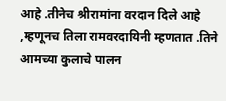आहे .तीनेच श्रीरामांना वरदान दिले आहे ,म्हणूनच तिला रामवरदायिनी म्हणतात .तिने आमच्या कुलाचे पालन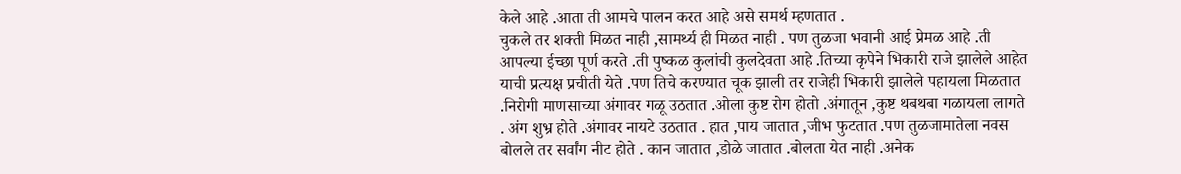केले आहे .आता ती आमचे पालन करत आहे असे समर्थ म्हणतात .
चुकले तर शक्ती मिळत नाही ,सामर्थ्य ही मिळत नाही . पण तुळजा भवानी आई प्रेमळ आहे .ती आपल्या ईच्छा पूर्ण करते .ती पुष्कळ कुलांची कुलदेवता आहे .तिच्या कृपेने भिकारी राजे झालेले आहेत याची प्रत्यक्ष प्रचीती येते .पण तिचे करण्यात चूक झाली तर राजेही भिकारी झालेले पहायला मिळतात .निरोगी माणसाच्या अंगावर गळू उठतात .ओला कुष्ट रोग होतो .अंगातून ,कुष्ट थबथबा गळायला लागते . अंग शुभ्र होते .अंगावर नायटे उठतात . हात ,पाय जातात ,जीभ फुटतात .पण तुळजामातेला नवस बोलले तर सर्वांग नीट होते . कान जातात ,डोळे जातात .बोलता येत नाही .अनेक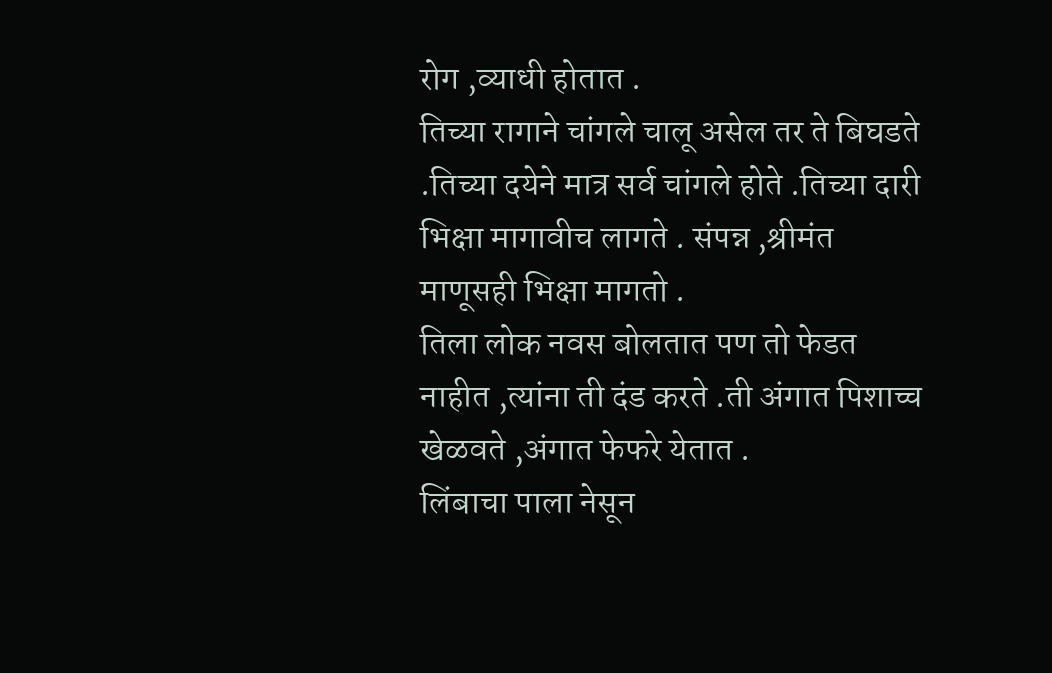रोग ,व्याधी होतात .
तिच्या रागाने चांगले चालू असेल तर ते बिघडते .तिच्या दयेने मात्र सर्व चांगले होते .तिच्या दारी भिक्षा मागावीच लागते . संपन्न ,श्रीमंत माणूसही भिक्षा मागतो .
तिला लोक नवस बोलतात पण तो फेडत नाहीत ,त्यांना ती दंड करते .ती अंगात पिशाच्च खेळवते ,अंगात फेफरे येतात .
लिंबाचा पाला नेसून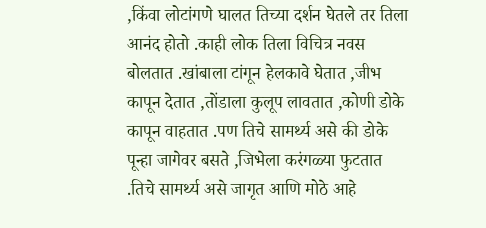,किंवा लोटांगणे घालत तिच्या दर्शन घेतले तर तिला आनंद होतो .काही लोक तिला विचित्र नवस बोलतात .खांबाला टांगून हेलकावे घेतात ,जीभ कापून देतात ,तोंडाला कुलूप लावतात ,कोणी डोके कापून वाहतात .पण तिचे सामर्थ्य असे की डोके पून्हा जागेवर बसते ,जिभेला करंगळ्या फुटतात .तिचे सामर्थ्य असे जागृत आणि मोठे आहे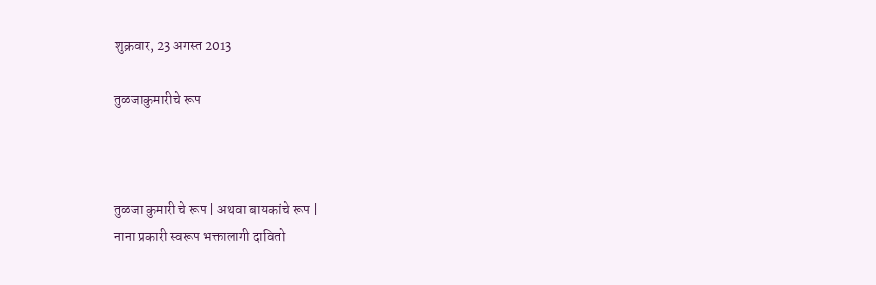शुक्रवार, 23 अगस्त 2013

तुळजाकुमारीचे रूप



तुळजा कुमारी चे रूप | अथवा बायकांचे रूप |
नाना प्रकारी स्वरूप भक्तालागी दावितो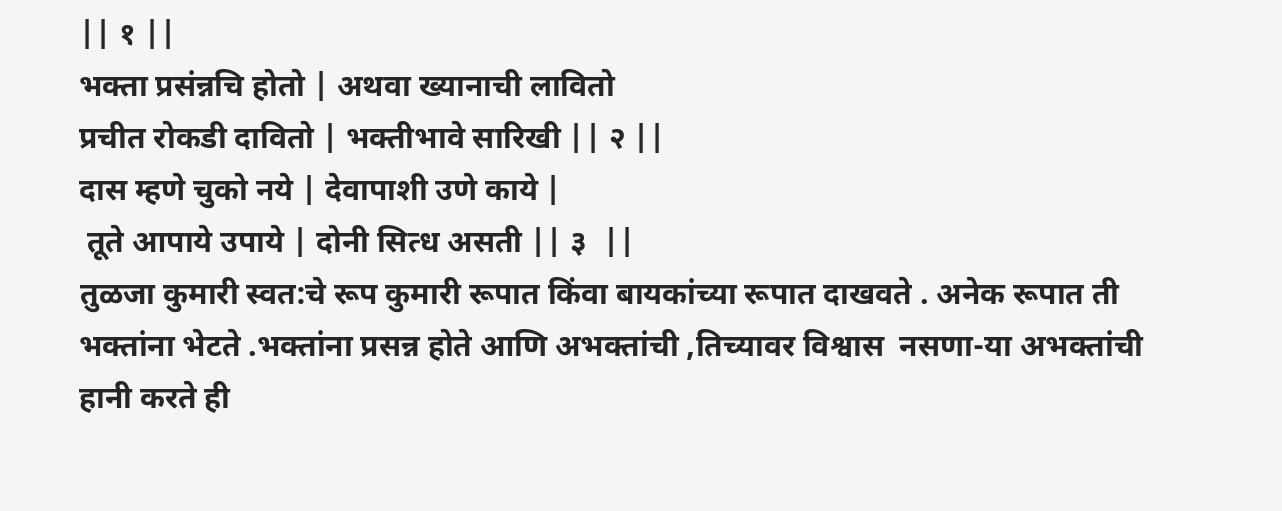|| १ ||
भक्ता प्रसंन्नचि होतो | अथवा ख्यानाची लावितो
प्रचीत रोकडी दावितो | भक्तीभावे सारिखी || २ ||
दास म्हणे चुको नये | देवापाशी उणे काये |
 तूते आपाये उपाये | दोनी सित्ध असती || ३  ||
तुळजा कुमारी स्वत:चे रूप कुमारी रूपात किंवा बायकांच्या रूपात दाखवते . अनेक रूपात ती  भक्तांना भेटते .भक्तांना प्रसन्न होते आणि अभक्तांची ,तिच्यावर विश्वास  नसणा-या अभक्तांची हानी करते ही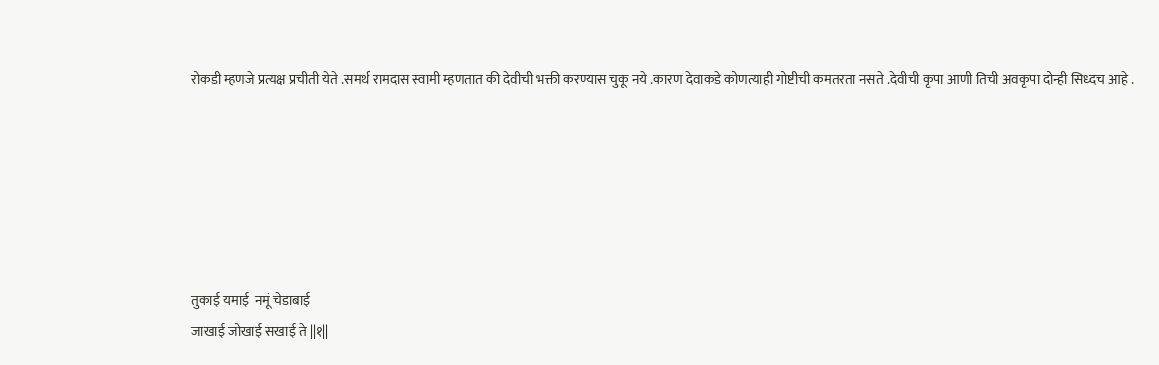रोकडी म्हणजे प्रत्यक्ष प्रचीती येते .समर्थ रामदास स्वामी म्हणतात की देवीची भक्ती करण्यास चुकू नये .कारण देवाकडे कोणत्याही गोष्टीची कमतरता नसते .देवीची कृपा आणी तिची अवकृपा दोन्ही सिध्दच आहे .






तुकाई यमाई  नमूं चेडाबाई
जाखाई जोखाई सखाई ते ||१||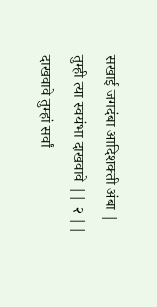सखाई जगदंबा आदिशक्ती अंबा |
तुम्ही त्या स्वयंभा दाखवावे || २ ||
दाखवावे तुम्हां सर्वां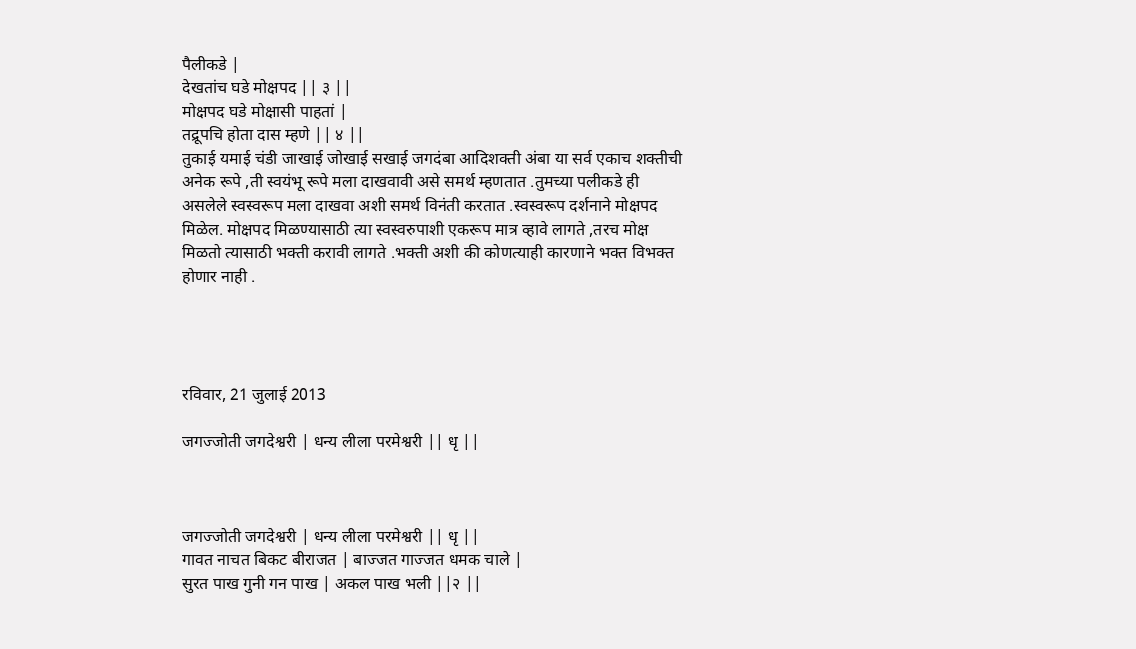पैलीकडे |
देखतांच घडे मोक्षपद || ३ ||
मोक्षपद घडे मोक्षासी पाहतां |
तद्रूपचि होता दास म्हणे || ४ ||
तुकाई यमाई चंडी जाखाई जोखाई सखाई जगदंबा आदिशक्ती अंबा या सर्व एकाच शक्तीची अनेक रूपे ,ती स्वयंभू रूपे मला दाखवावी असे समर्थ म्हणतात .तुमच्या पलीकडे ही असलेले स्वस्वरूप मला दाखवा अशी समर्थ विनंती करतात .स्वस्वरूप दर्शनाने मोक्षपद मिळेल. मोक्षपद मिळण्यासाठी त्या स्वस्वरुपाशी एकरूप मात्र व्हावे लागते ,तरच मोक्ष मिळतो त्यासाठी भक्ती करावी लागते .भक्ती अशी की कोणत्याही कारणाने भक्त विभक्त होणार नाही .




रविवार, 21 जुलाई 2013

जगज्जोती जगदेश्वरी | धन्य लीला परमेश्वरी || धृ ||



जगज्जोती जगदेश्वरी | धन्य लीला परमेश्वरी || धृ ||
गावत नाचत बिकट बीराजत | बाज्जत गाज्जत धमक चाले |
सुरत पाख गुनी गन पाख | अकल पाख भली ||२ ||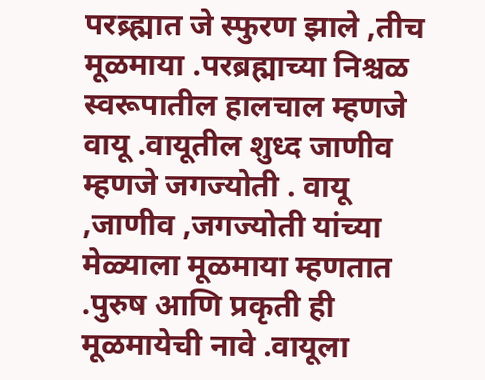परब्र्ह्मात जे स्फुरण झाले ,तीच मूळमाया .परब्रह्माच्या निश्चळ स्वरूपातील हालचाल म्हणजे वायू .वायूतील शुध्द जाणीव म्हणजे जगज्योती . वायू ,जाणीव ,जगज्योती यांच्या मेळ्याला मूळमाया म्हणतात .पुरुष आणि प्रकृती ही मूळमायेची नावे .वायूला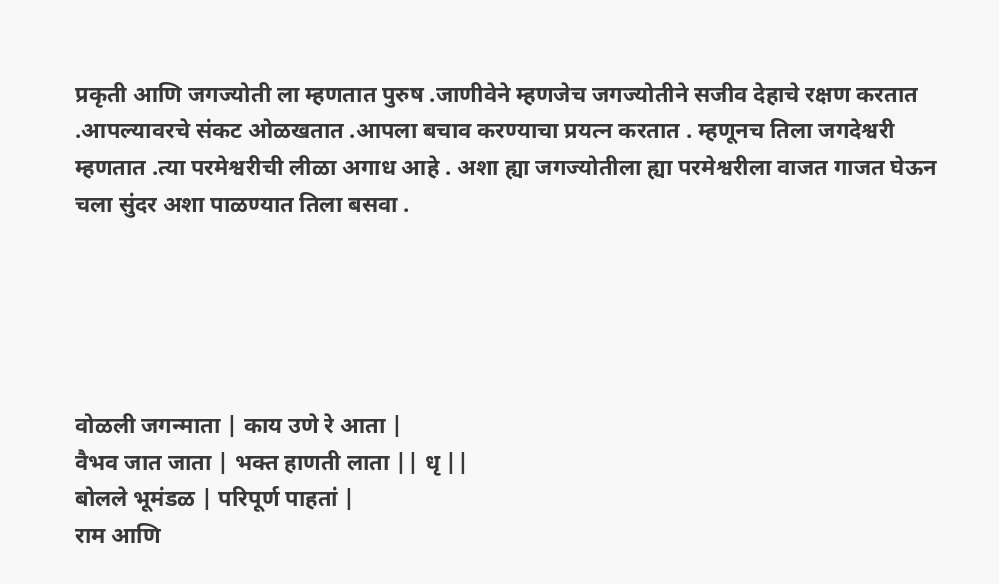प्रकृती आणि जगज्योती ला म्हणतात पुरुष .जाणीवेने म्हणजेच जगज्योतीने सजीव देहाचे रक्षण करतात .आपल्यावरचे संकट ओळखतात .आपला बचाव करण्याचा प्रयत्न करतात . म्हणूनच तिला जगदेश्वरी म्हणतात .त्या परमेश्वरीची लीळा अगाध आहे . अशा ह्या जगज्योतीला ह्या परमेश्वरीला वाजत गाजत घेऊन चला सुंदर अशा पाळण्यात तिला बसवा .





वोळली जगन्माता | काय उणे रे आता |
वैभव जात जाता | भक्त हाणती लाता || धृ ||
बोलले भूमंडळ | परिपूर्ण पाहतां |
राम आणि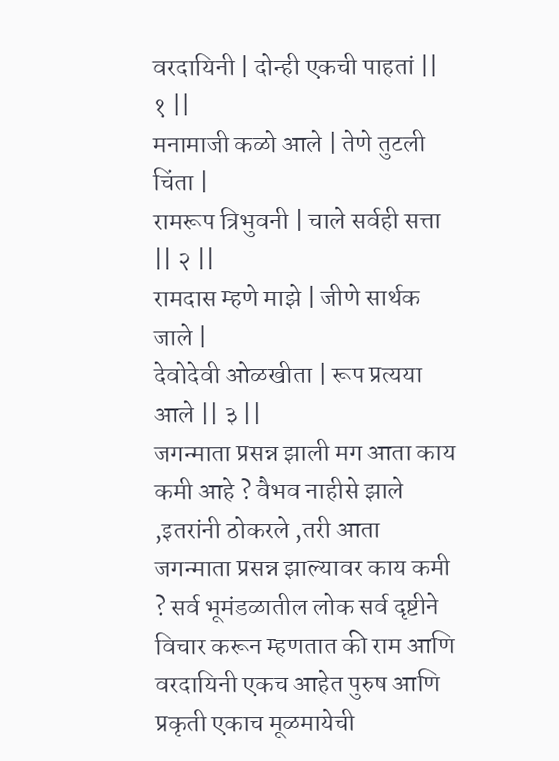वरदायिनी | दोन्ही एकची पाहतां || १ ||
मनामाजी कळो आले | तेणे तुटली चिंता |
रामरूप त्रिभुवनी | चाले सर्वही सत्ता || २ ||
रामदास म्हणे माझे | जीणे सार्थक जाले |
देवोदेवी ओळखीता | रूप प्रत्यया आले || ३ ||
जगन्माता प्रसन्न झाली मग आता काय कमी आहे ? वैभव नाहीसे झाले ,इतरांनी ठोकरले ,तरी आता जगन्माता प्रसन्न झाल्यावर काय कमी ? सर्व भूमंडळातील लोक सर्व दृष्टीने विचार करून म्हणतात की राम आणि वरदायिनी एकच आहेत पुरुष आणि प्रकृती एकाच मूळमायेची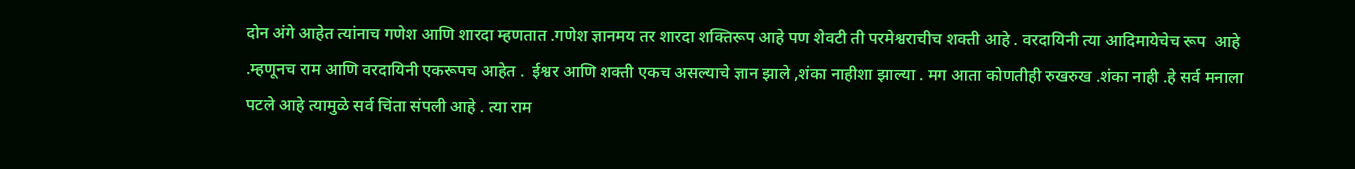दोन अंगे आहेत त्यांनाच गणेश आणि शारदा म्हणतात .गणेश ज्ञानमय तर शारदा शक्तिरूप आहे पण शेवटी ती परमेश्वराचीच शक्ती आहे . वरदायिनी त्या आदिमायेचेच रूप  आहे .म्हणूनच राम आणि वरदायिनी एकरूपच आहेत .  ईश्वर आणि शक्ती एकच असल्याचे ज्ञान झाले ,शंका नाहीशा झाल्या . मग आता कोणतीही रुखरुख .शंका नाही .हे सर्व मनाला पटले आहे त्यामुळे सर्व चिंता संपली आहे . त्या राम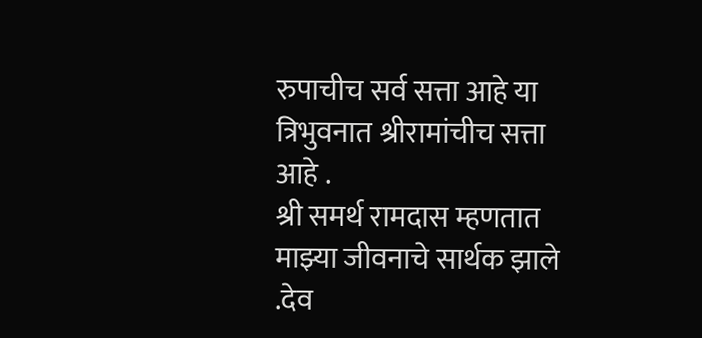रुपाचीच सर्व सत्ता आहे या त्रिभुवनात श्रीरामांचीच सत्ता आहे .
श्री समर्थ रामदास म्हणतात माझ्या जीवनाचे सार्थक झाले .देव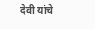देवी यांचे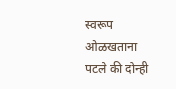स्वरूप ओळखताना पटले की दोन्ही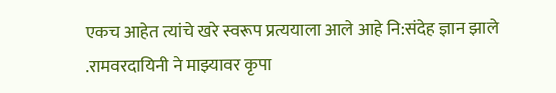एकच आहेत त्यांचे खरे स्वरूप प्रत्ययाला आले आहे नि:संदेह ज्ञान झाले .रामवरदायिनी ने माझ्यावर कृपा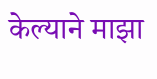केल्याने माझा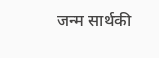जन्म सार्थकी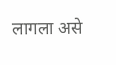लागला असे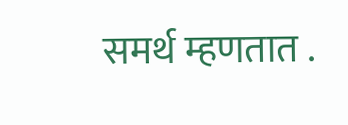समर्थ म्हणतात .